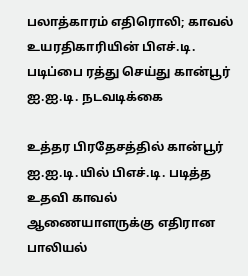பலாத்காரம் எதிரொலி; காவல் உயரதிகாரியின் பிஎச்.டி. படிப்பை ரத்து செய்து கான்பூர் ஐ.ஐ.டி. நடவடிக்கை

உத்தர பிரதேசத்தில் கான்பூர் ஐ.ஐ.டி.யில் பிஎச்.டி. படித்த உதவி காவல் ஆணையாளருக்கு எதிரான பாலியல்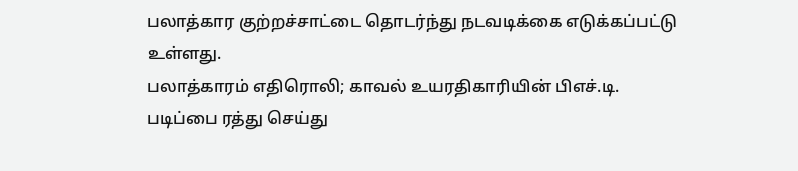பலாத்கார குற்றச்சாட்டை தொடர்ந்து நடவடிக்கை எடுக்கப்பட்டு உள்ளது.
பலாத்காரம் எதிரொலி; காவல் உயரதிகாரியின் பிஎச்.டி. படிப்பை ரத்து செய்து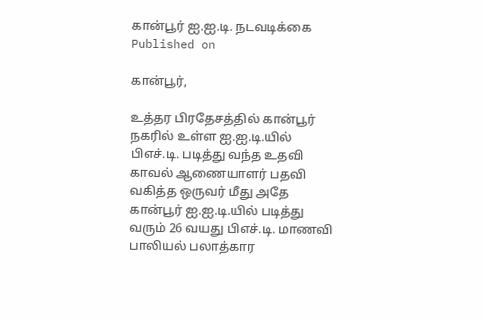கான்பூர் ஐ.ஐ.டி. நடவடிக்கை
Published on

கான்பூர்,

உத்தர பிரதேசத்தில் கான்பூர் நகரில் உள்ள ஐ.ஐ.டி.யில் பிஎச்.டி. படித்து வந்த உதவி காவல் ஆணையாளர் பதவி வகித்த ஒருவர் மீது அதே கான்பூர் ஐ.ஐ.டி.யில் படித்து வரும் 26 வயது பிஎச்.டி. மாணவி பாலியல் பலாத்கார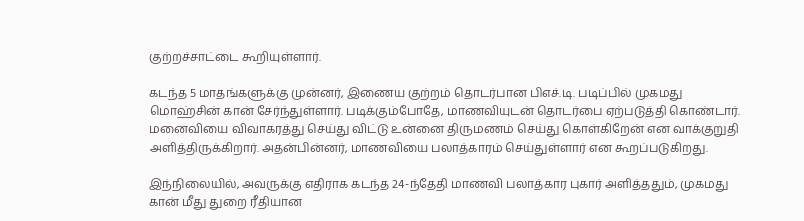குற்றச்சாட்டை கூறியுள்ளார்.

கடந்த 5 மாதங்களுக்கு முன்னர், இணைய குற்றம் தொடர்பான பிஎச்.டி. படிப்பில் முகமது மொஹ்சின் கான் சேர்ந்துள்ளார். படிக்கும்போதே, மாணவியுடன் தொடர்பை ஏற்படுத்தி கொண்டார். மனைவியை விவாகரத்து செய்து விட்டு உன்னை திருமணம் செய்து கொள்கிறேன் என வாக்குறுதி அளித்திருக்கிறார். அதன்பின்னர், மாணவியை பலாத்காரம் செய்துள்ளார் என கூறப்படுகிறது.

இந்நிலையில், அவருக்கு எதிராக கடந்த 24-ந்தேதி மாணவி பலாத்கார புகார் அளித்ததும், முகமது கான் மீது துறை ரீதியான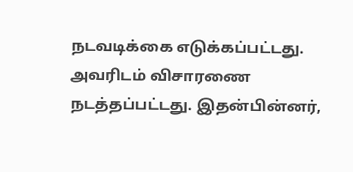நடவடிக்கை எடுக்கப்பட்டது. அவரிடம் விசாரணை நடத்தப்பட்டது. இதன்பின்னர்,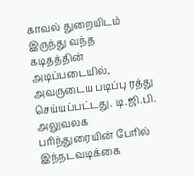காவல் துறையிடம் இருந்து வந்த கடிதத்தின் அடிப்படையில், அவருடைய படிப்பு ரத்து செய்யப்பட்டது. டி.ஜி.பி. அலுவலக பரிந்துரையின் பேரில் இந்நடவடிக்கை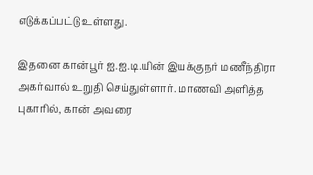எடுக்கப்பட்டு உள்ளது.

இதனை கான்பூர் ஐ.ஐ.டி.யின் இயக்குநர் மணீந்திரா அகர்வால் உறுதி செய்துள்ளார். மாணவி அளித்த புகாரில், கான் அவரை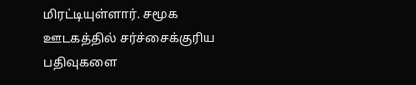மிரட்டியுள்ளார். சமூக ஊடகத்தில் சர்ச்சைக்குரிய பதிவுகளை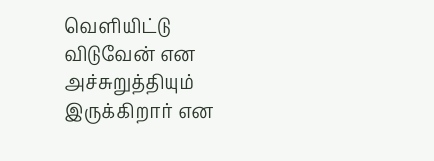வெளியிட்டு விடுவேன் என அச்சுறுத்தியும் இருக்கிறார் என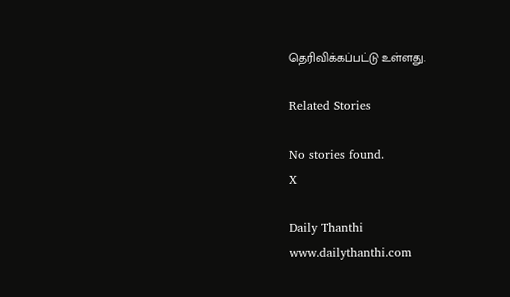தெரிவிக்கப்பட்டு உள்ளது.

Related Stories

No stories found.
X

Daily Thanthi
www.dailythanthi.com